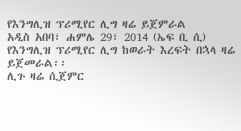የእንግሊዝ ፕሪሚየር ሊግ ዛሬ ይጀምራል
አዲስ አበባ፣ ሐምሌ 29፣ 2014 (ኤፍ ቢ ሲ) የእንግሊዝ ፕሪሚየር ሊግ ከወራት እረፍት በኋላ ዛሬ ይጀመራል፡፡
ሊጉ ዛሬ ሲጀምር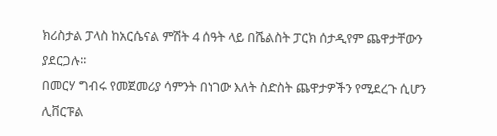ክሪስታል ፓላስ ከአርሴናል ምሽት 4 ሰዓት ላይ በሼልስት ፓርክ ሰታዲየም ጨዋታቸውን ያደርጋሉ፡፡
በመርሃ ግብሩ የመጀመሪያ ሳምንት በነገው እለት ስድስት ጨዋታዎችን የሚደረጉ ሲሆን ሊቨርፑል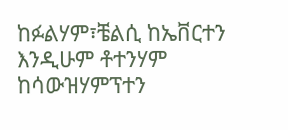ከፉልሃም፣ቼልሲ ከኤቨርተን እንዲሁም ቶተንሃም ከሳውዝሃምፕተን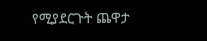የሚያደርጉት ጨዋታ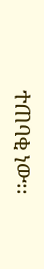ተጠባቂ ነው፡፡